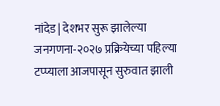नांदेड| देशभर सुरू झालेल्या जनगणना-२०२७ प्रक्रियेच्या पहिल्या टप्प्याला आजपासून सुरुवात झाली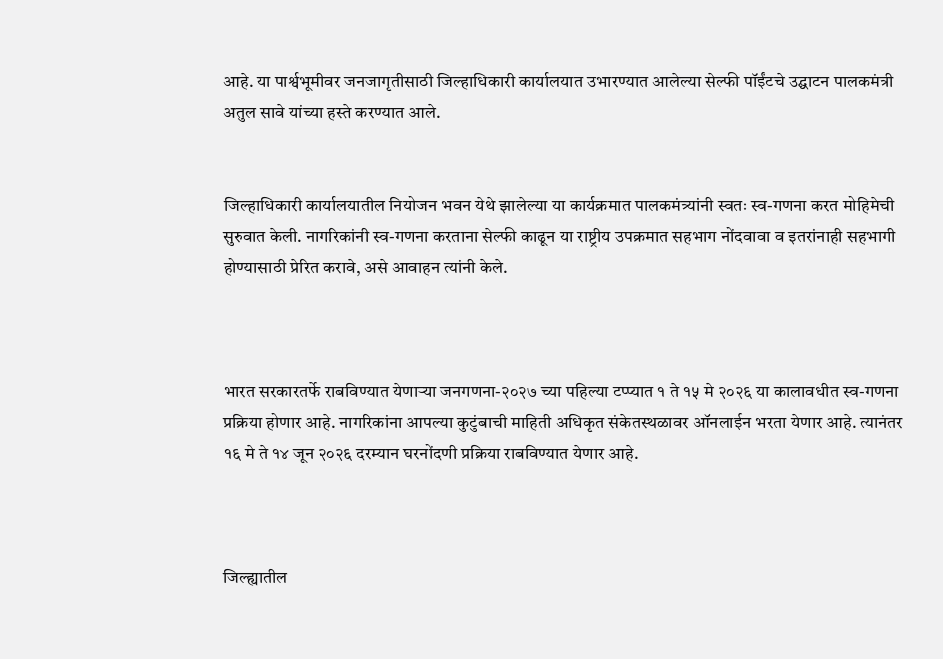आहे. या पार्श्वभूमीवर जनजागृतीसाठी जिल्हाधिकारी कार्यालयात उभारण्यात आलेल्या सेल्फी पॉईंटचे उद्घाटन पालकमंत्री अतुल सावे यांच्या हस्ते करण्यात आले.


जिल्हाधिकारी कार्यालयातील नियोजन भवन येथे झालेल्या या कार्यक्रमात पालकमंत्र्यांनी स्वतः स्व-गणना करत मोहिमेची सुरुवात केली. नागरिकांनी स्व-गणना करताना सेल्फी काढून या राष्ट्रीय उपक्रमात सहभाग नोंदवावा व इतरांनाही सहभागी होण्यासाठी प्रेरित करावे, असे आवाहन त्यांनी केले.



भारत सरकारतर्फे राबविण्यात येणाऱ्या जनगणना-२०२७ च्या पहिल्या टप्प्यात १ ते १५ मे २०२६ या कालावधीत स्व-गणना प्रक्रिया होणार आहे. नागरिकांना आपल्या कुटुंबाची माहिती अधिकृत संकेतस्थळावर ऑनलाईन भरता येणार आहे. त्यानंतर १६ मे ते १४ जून २०२६ दरम्यान घरनोंदणी प्रक्रिया राबविण्यात येणार आहे.



जिल्ह्यातील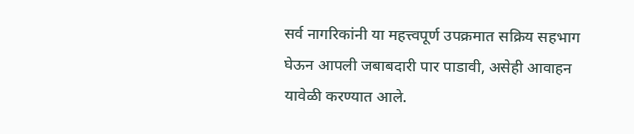सर्व नागरिकांनी या महत्त्वपूर्ण उपक्रमात सक्रिय सहभाग घेऊन आपली जबाबदारी पार पाडावी, असेही आवाहन यावेळी करण्यात आले.